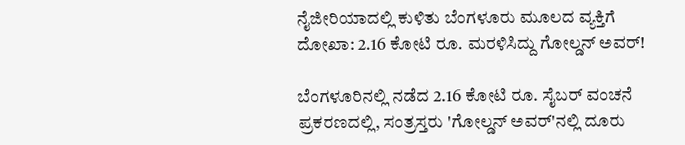ನೈಜೀರಿಯಾದಲ್ಲಿ ಕುಳಿತು ಬೆಂಗಳೂರು ಮೂಲದ ವ್ಯಕ್ತಿಗೆ ದೋಖಾ: 2.16 ಕೋಟಿ ರೂ. ಮರಳಿಸಿದ್ದು ಗೋಲ್ಡನ್ ಅವರ್!

ಬೆಂಗಳೂರಿನಲ್ಲಿ ನಡೆದ 2.16 ಕೋಟಿ ರೂ. ಸೈಬರ್ ವಂಚನೆ ಪ್ರಕರಣದಲ್ಲಿ, ಸಂತ್ರಸ್ತರು 'ಗೋಲ್ಡನ್ ಅವರ್'ನಲ್ಲಿ ದೂರು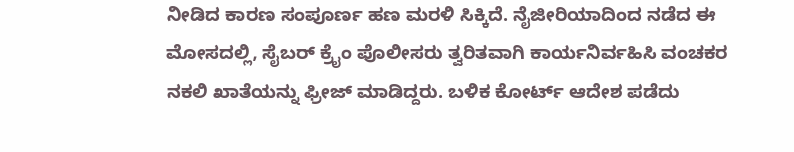ನೀಡಿದ ಕಾರಣ ಸಂಪೂರ್ಣ ಹಣ ಮರಳಿ ಸಿಕ್ಕಿದೆ. ನೈಜೀರಿಯಾದಿಂದ ನಡೆದ ಈ ಮೋಸದಲ್ಲಿ, ಸೈಬರ್ ಕ್ರೈಂ ಪೊಲೀಸರು ತ್ವರಿತವಾಗಿ ಕಾರ್ಯನಿರ್ವಹಿಸಿ ವಂಚಕರ ನಕಲಿ ಖಾತೆಯನ್ನು ಫ್ರೀಜ್ ಮಾಡಿದ್ದರು. ಬಳಿಕ ಕೋರ್ಟ್ ಆದೇಶ ಪಡೆದು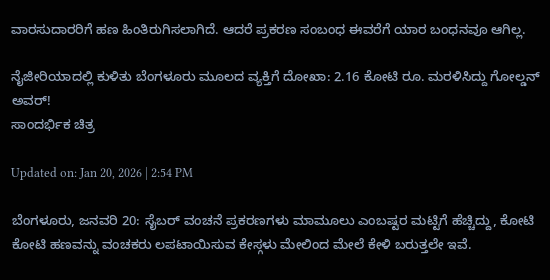ವಾರಸುದಾರರಿಗೆ ಹಣ ಹಿಂತಿರುಗಿಸಲಾಗಿದೆ. ಆದರೆ ಪ್ರಕರಣ ಸಂಬಂಧ ಈವರೆಗೆ ಯಾರ ಬಂಧನವೂ ಆಗಿಲ್ಲ.

ನೈಜೀರಿಯಾದಲ್ಲಿ ಕುಳಿತು ಬೆಂಗಳೂರು ಮೂಲದ ವ್ಯಕ್ತಿಗೆ ದೋಖಾ: 2.16 ಕೋಟಿ ರೂ. ಮರಳಿಸಿದ್ದು ಗೋಲ್ಡನ್ ಅವರ್!
ಸಾಂದರ್ಭಿಕ ಚಿತ್ರ

Updated on: Jan 20, 2026 | 2:54 PM

ಬೆಂಗಳೂರು, ಜನವರಿ 20: ಸೈಬರ್ ವಂಚನೆ ಪ್ರಕರಣಗಳು ಮಾಮೂಲು ಎಂಬಷ್ಟರ ಮಟ್ಟಿಗೆ ಹೆಚ್ಚಿದ್ದು, ಕೋಟಿ ಕೋಟಿ ಹಣವನ್ನು ವಂಚಕರು ಲಪಟಾಯಿಸುವ ಕೇಸ್ಗಳು ಮೇಲಿಂದ ಮೇಲೆ ಕೇಳಿ ಬರುತ್ತಲೇ ಇವೆ.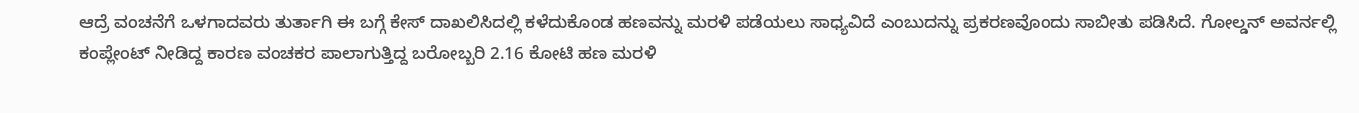ಆದ್ರೆ ವಂಚನೆಗೆ ಒಳಗಾದವರು ತುರ್ತಾಗಿ ಈ ಬಗ್ಗೆ ಕೇಸ್ ದಾಖಲಿಸಿದಲ್ಲಿ ಕಳೆದುಕೊಂಡ ಹಣವನ್ನು ಮರಳಿ ಪಡೆಯಲು ಸಾಧ್ಯವಿದೆ ಎಂಬುದನ್ನು ಪ್ರಕರಣವೊಂದು ಸಾಬೀತು ಪಡಿಸಿದೆ. ಗೋಲ್ಡನ್ ಅವರ್ನಲ್ಲಿ ಕಂಪ್ಲೇಂಟ್ ನೀಡಿದ್ದ ಕಾರಣ ವಂಚಕರ ಪಾಲಾಗುತ್ತಿದ್ದ ಬರೋಬ್ಬರಿ 2.16 ಕೋಟಿ ಹಣ ಮರಳಿ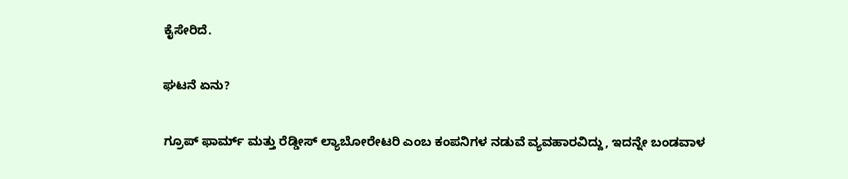ಕೈಸೇರಿದೆ.

ಘಟನೆ ಏನು?

ಗ್ರೂಪ್ ಫಾರ್ಮ್ ಮತ್ತು ರೆಡ್ಡೀಸ್ ಲ್ಯಾಬೋರೇಟರಿ ಎಂಬ ಕಂಪನಿಗಳ ನಡುವೆ ವ್ಯವಹಾರವಿದ್ದು, ಇದನ್ನೇ ಬಂಡವಾಳ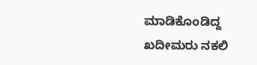ಮಾಡಿಕೊಂಡಿದ್ದ ಖದೀಮರು ನಕಲಿ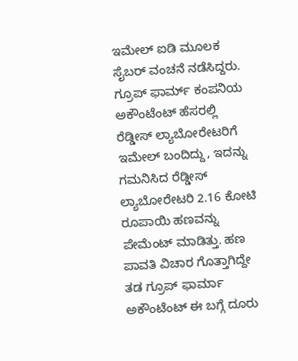ಇಮೇಲ್ ಐಡಿ ಮೂಲಕ ಸೈಬರ್ ವಂಚನೆ ನಡೆಸಿದ್ದರು. ಗ್ರೂಪ್ ಫಾರ್ಮ್ ಕಂಪನಿಯ ಅಕೌಂಟೆಂಟ್ ಹೆಸರಲ್ಲಿ ರೆಡ್ಡೀಸ್ ಲ್ಯಾಬೋರೇಟರಿಗೆ ಇಮೇಲ್ ಬಂದಿದ್ದು, ಇದನ್ನು ಗಮನಿಸಿದ ರೆಡ್ಡೀಸ್ ಲ್ಯಾಬೋರೇಟರಿ 2.16 ಕೋಟಿ ರೂಪಾಯಿ ಹಣವನ್ನು ಪೇಮೆಂಟ್ ಮಾಡಿತ್ತು. ಹಣ ಪಾವತಿ ವಿಚಾರ ಗೊತ್ತಾಗಿದ್ದೇ ತಡ ಗ್ರೂಪ್ ಫಾರ್ಮಾ ಅಕೌಂಟೆಂಟ್ ಈ ಬಗ್ಗೆ ದೂರು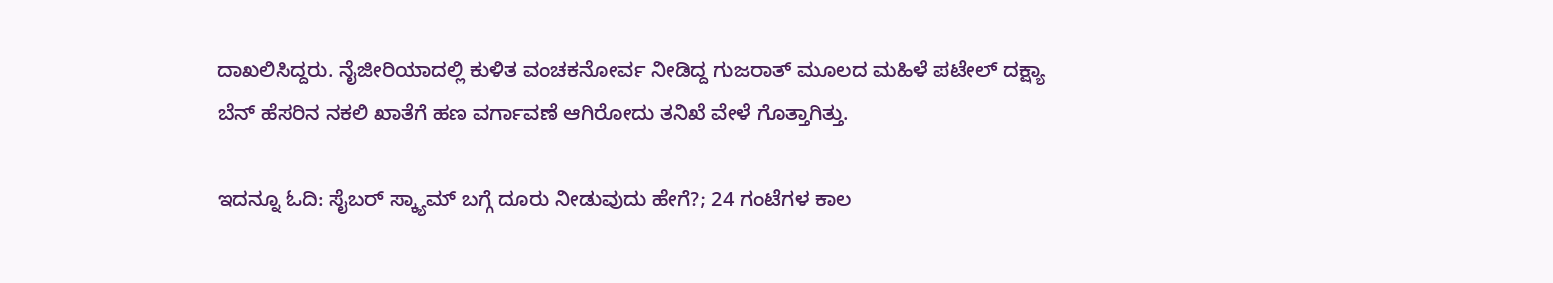ದಾಖಲಿಸಿದ್ದರು. ನೈಜೀರಿಯಾದಲ್ಲಿ ಕುಳಿತ ವಂಚಕನೋರ್ವ ನೀಡಿದ್ದ ಗುಜರಾತ್ ಮೂಲದ ಮಹಿಳೆ ಪಟೇಲ್ ದಕ್ಷ್ಯಾ ಬೆನ್ ಹೆಸರಿನ ನಕಲಿ ಖಾತೆಗೆ ಹಣ ವರ್ಗಾವಣೆ ಆಗಿರೋದು ತನಿಖೆ ವೇಳೆ ಗೊತ್ತಾಗಿತ್ತು.

ಇದನ್ನೂ ಓದಿ: ಸೈಬರ್ ಸ್ಕ್ಯಾಮ್ ಬಗ್ಗೆ ದೂರು ನೀಡುವುದು ಹೇಗೆ?; 24 ಗಂಟೆಗಳ ಕಾಲ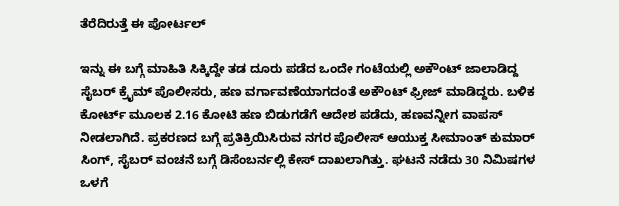ತೆರೆದಿರುತ್ತೆ ಈ ಪೋರ್ಟಲ್

ಇನ್ನು ಈ ಬಗ್ಗೆ ಮಾಹಿತಿ ಸಿಕ್ಕಿದ್ದೇ ತಡ ದೂರು ಪಡೆದ ಒಂದೇ ಗಂಟೆಯಲ್ಲಿ ಅಕೌಂಟ್ ಜಾಲಾಡಿದ್ದ ಸೈಬರ್ ಕ್ರೈಮ್ ಪೊಲೀಸರು, ಹಣ ವರ್ಗಾವಣೆಯಾಗದಂತೆ ಅಕೌಂಟ್ ಫ್ರೀಜ್ ಮಾಡಿದ್ದರು. ಬಳಿಕ ಕೋರ್ಟ್ ಮೂಲಕ 2.16 ಕೋಟಿ ಹಣ ಬಿಡುಗಡೆಗೆ ಆದೇಶ ಪಡೆದು, ಹಣವನ್ನೀಗ ವಾಪಸ್ ನೀಡಲಾಗಿದೆ. ಪ್ರಕರಣದ ಬಗ್ಗೆ ಪ್ರತಿಕ್ರಿಯಿಸಿರುವ ನಗರ ಪೊಲೀಸ್ ಆಯುಕ್ತ ಸೀಮಾಂತ್ ಕುಮಾರ್ ಸಿಂಗ್, ಸೈಬರ್ ವಂಚನೆ ಬಗ್ಗೆ ಡಿಸೆಂಬರ್ನಲ್ಲಿ ಕೇಸ್ ದಾಖಲಾಗಿತ್ತು. ಘಟನೆ ನಡೆದು 30 ನಿಮಿಷಗಳ ಒಳಗೆ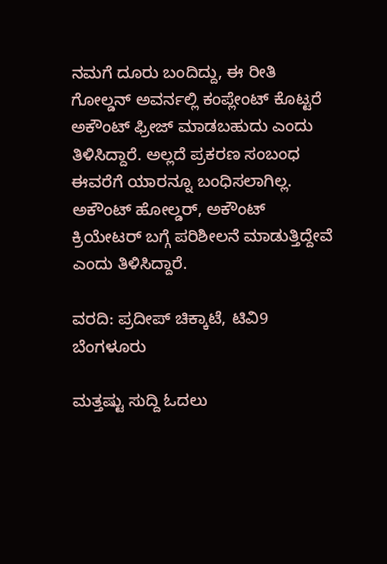ನಮಗೆ ದೂರು ಬಂದಿದ್ದು, ಈ ರೀತಿ ಗೋಲ್ಡನ್ ಅವರ್ನಲ್ಲಿ ಕಂಪ್ಲೇಂಟ್ ಕೊಟ್ಟರೆ ಅಕೌಂಟ್ ಫ್ರೀಜ್ ಮಾಡಬಹುದು ಎಂದು ತಿಳಿಸಿದ್ದಾರೆ. ಅಲ್ಲದೆ ಪ್ರಕರಣ ಸಂಬಂಧ ಈವರೆಗೆ ಯಾರನ್ನೂ ಬಂಧಿಸಲಾಗಿಲ್ಲ. ಅಕೌಂಟ್ ಹೋಲ್ಡರ್, ಅಕೌಂಟ್ ಕ್ರಿಯೇಟರ್ ಬಗ್ಗೆ ಪರಿಶೀಲನೆ ಮಾಡುತ್ತಿದ್ದೇವೆ ಎಂದು ತಿಳಿಸಿದ್ದಾರೆ.

ವರದಿ: ಪ್ರದೀಪ್ ಚಿಕ್ಕಾಟೆ, ಟಿವಿ9 ಬೆಂಗಳೂರು

ಮತ್ತಷ್ಟು ಸುದ್ದಿ ಓದಲು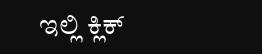ಇಲ್ಲಿ ಕ್ಲಿಕ್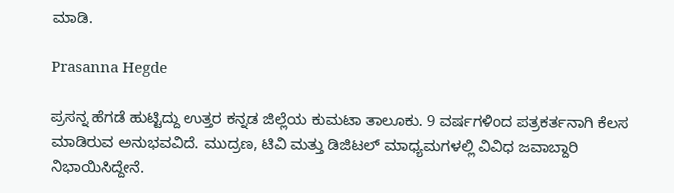ಮಾಡಿ.

Prasanna Hegde

ಪ್ರಸನ್ನ ಹೆಗಡೆ ಹುಟ್ಟಿದ್ದು ಉತ್ತರ ಕನ್ನಡ ಜಿಲ್ಲೆಯ ಕುಮಟಾ ತಾಲೂಕು. 9 ವರ್ಷಗಳಿಂದ ಪತ್ರಕರ್ತನಾಗಿ ಕೆಲಸ ಮಾಡಿರುವ ಅನುಭವವಿದೆ. ಮುದ್ರಣ, ಟಿವಿ ಮತ್ತು ಡಿಜಿಟಲ್ ಮಾಧ್ಯಮಗಳಲ್ಲಿ ವಿವಿಧ ಜವಾಬ್ದಾರಿ ನಿಭಾಯಿಸಿದ್ದೇನೆ.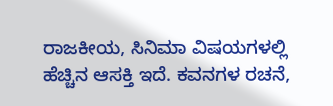ರಾಜಕೀಯ, ಸಿನಿಮಾ ವಿಷಯಗಳಲ್ಲಿ ಹೆಚ್ಚಿನ ಆಸಕ್ತಿ ಇದೆ. ಕವನಗಳ ರಚನೆ,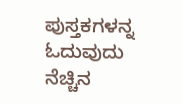ಪುಸ್ತಕಗಳನ್ನ ಓದುವುದು ನೆಚ್ಚಿನ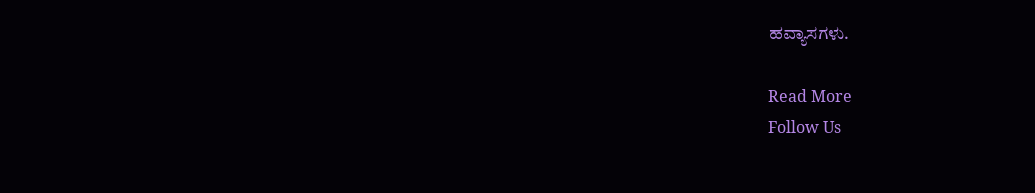ಹವ್ಯಾಸಗಳು.

Read More
Follow Us